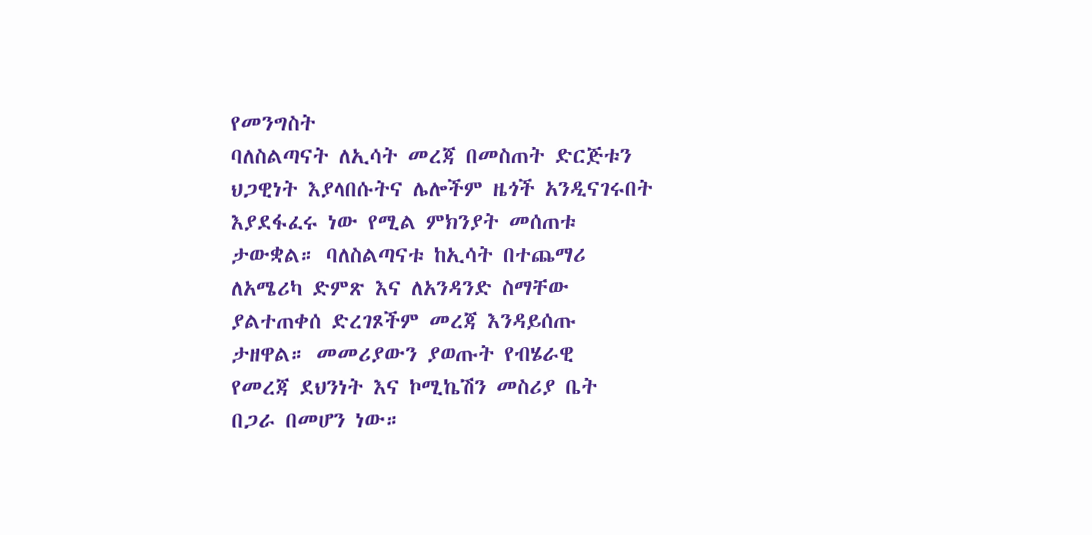የመንግስት
ባለስልጣናት ለኢሳት መረጃ በመስጠት ድርጅቱን
ህጋዊነት እያላበሱትና ሌሎችም ዜጎች አንዲናገሩበት
እያደፋፈሩ ነው የሚል ምክንያት መሰጠቱ
ታውቋል። ባለስልጣናቱ ከኢሳት በተጨማሪ
ለአሜሪካ ድምጽ እና ለአንዳንድ ስማቸው
ያልተጠቀሰ ድረገጾችም መረጃ እንዳይሰጡ
ታዘዋል። መመሪያውን ያወጡት የብሄራዊ
የመረጃ ደህንነት እና ኮሚኬሽን መስሪያ ቤት
በጋራ በመሆን ነው።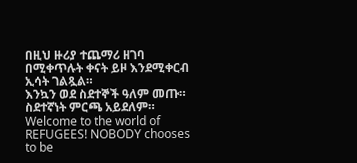በዚህ ዙሪያ ተጨማሪ ዘገባ
በሚቀጥሉት ቀናት ይዞ እንደሚቀርብ ኢሳት ገልጿል።
እንኳን ወደ ስደተኞች ዓለም መጡ። ስደተኛነት ምርጫ አይደለም። Welcome to the world of REFUGEES! NOBODY chooses to be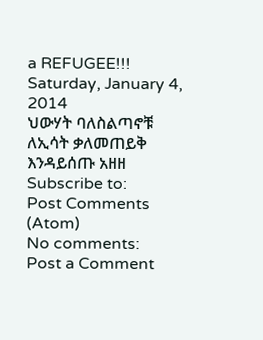a REFUGEE!!!
Saturday, January 4, 2014
ህውሃት ባለስልጣኖቹ ለኢሳት ቃለመጠይቅ እንዳይሰጡ አዘዘ
Subscribe to:
Post Comments (Atom)
No comments:
Post a Comment